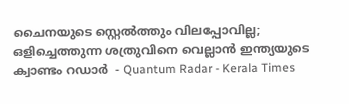ചൈനയുടെ സ്റ്റെല്‍ത്തും വിലപ്പോവില്ല; ഒളിച്ചെത്തുന്ന ശത്രുവിനെ വെല്ലാന്‍ ഇന്ത്യയുടെ ക്വാണ്ടം റഡാർ  - Quantum Radar - Kerala Times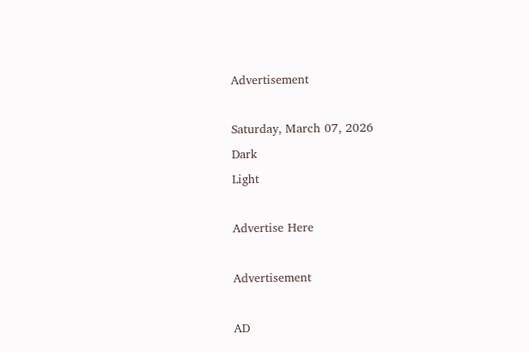Advertisement

Saturday, March 07, 2026
Dark
Light

Advertise Here

Advertisement

AD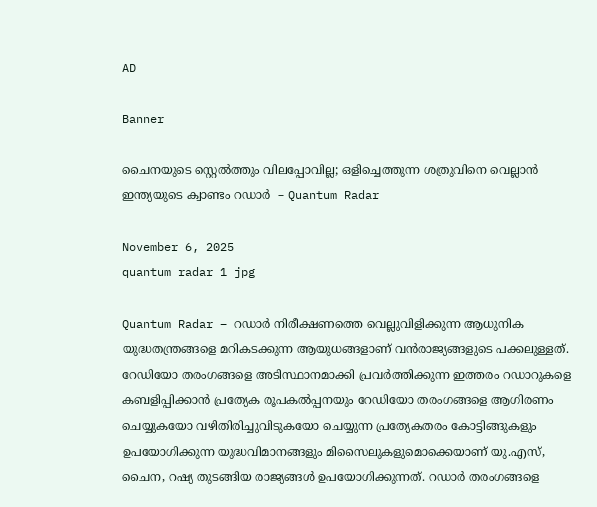AD

Banner

ചൈനയുടെ സ്റ്റെല്‍ത്തും വിലപ്പോവില്ല; ഒളിച്ചെത്തുന്ന ശത്രുവിനെ വെല്ലാന്‍ ഇന്ത്യയുടെ ക്വാണ്ടം റഡാർ  – Quantum Radar

November 6, 2025
quantum radar 1 jpg

Quantum Radar – റഡാര്‍ നിരീക്ഷണത്തെ വെല്ലുവിളിക്കുന്ന ആധുനിക യുദ്ധതന്ത്രങ്ങളെ മറികടക്കുന്ന ആയുധങ്ങളാണ് വൻരാജ്യങ്ങളുടെ പക്കലുള്ളത്. റേഡിയോ തരംഗങ്ങളെ അടിസ്ഥാനമാക്കി പ്രവര്‍ത്തിക്കുന്ന ഇത്തരം റഡാറുകളെ കബളിപ്പിക്കാന്‍ പ്രത്യേക രൂപകല്‍പ്പനയും റേഡിയോ തരംഗങ്ങളെ ആഗിരണം ചെയ്യുകയോ വഴിതിരിച്ചുവിടുകയോ ചെയ്യുന്ന പ്രത്യേകതരം കോട്ടിങ്ങുകളും ഉപയോഗിക്കുന്ന യുദ്ധവിമാനങ്ങളും മിസൈലുകളുമൊക്കെയാണ് യു.എസ്, ചൈന, റഷ്യ തുടങ്ങിയ രാജ്യങ്ങള്‍ ഉപയോഗിക്കുന്നത്. റഡാര്‍ തരംഗങ്ങളെ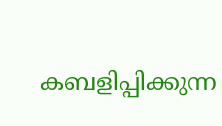കബളിപ്പിക്കുന്ന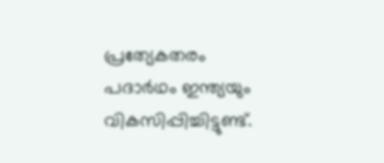പ്രത്യേകതരം പദാര്‍ഥം ഇന്ത്യയും വികസിപ്പിച്ചിട്ടുണ്ട്.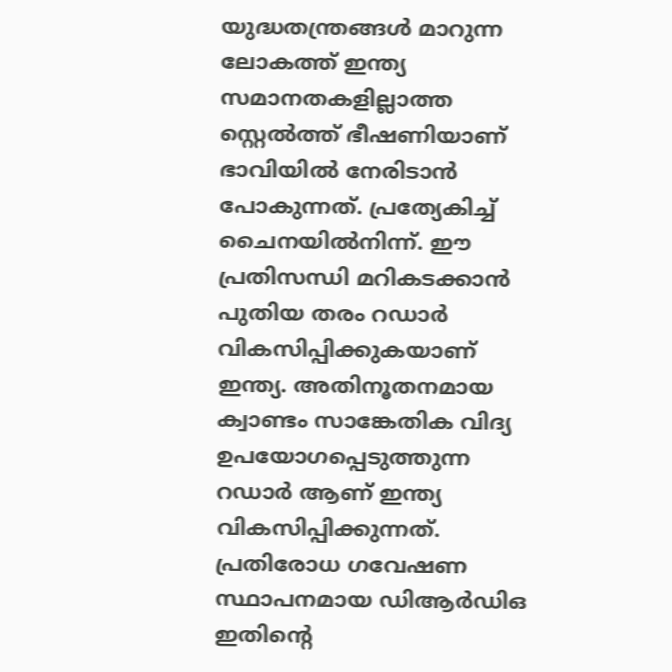യുദ്ധതന്ത്രങ്ങള്‍ മാറുന്ന ലോകത്ത് ഇന്ത്യ സമാനതകളില്ലാത്ത സ്റ്റെല്‍ത്ത് ഭീഷണിയാണ് ഭാവിയില്‍ നേരിടാന്‍ പോകുന്നത്. പ്രത്യേകിച്ച് ചൈനയില്‍നിന്ന്. ഈ പ്രതിസന്ധി മറികടക്കാന്‍ പുതിയ തരം റഡാര്‍ വികസിപ്പിക്കുകയാണ് ഇന്ത്യ. അതിനൂതനമായ ക്വാണ്ടം സാങ്കേതിക വിദ്യ ഉപയോഗപ്പെടുത്തുന്ന റഡാര്‍ ആണ് ഇന്ത്യ വികസിപ്പിക്കുന്നത്. പ്രതിരോധ ഗവേഷണ സ്ഥാപനമായ ഡിആര്‍ഡിഒ ഇതിന്റെ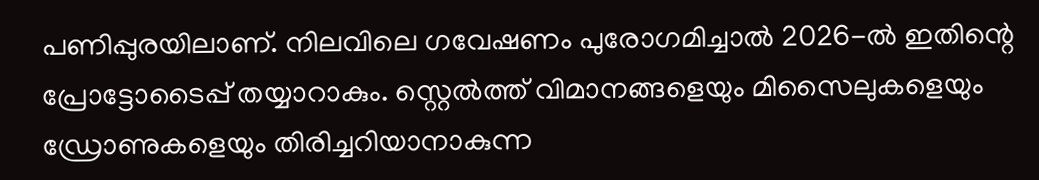പണിപ്പുരയിലാണ്. നിലവിലെ ഗവേഷണം പുരോഗമിച്ചാല്‍ 2026-ല്‍ ഇതിന്റെ പ്രോട്ടോടൈപ്പ് തയ്യാറാകും. സ്റ്റെല്‍ത്ത് വിമാനങ്ങളെയും മിസൈലുകളെയും ഡ്രോണുകളെയും തിരിച്ചറിയാനാകുന്ന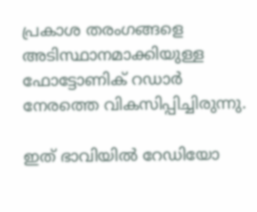പ്രകാശ തരംഗങ്ങളെ അടിസ്ഥാനമാക്കിയുള്ള ഫോട്ടോണിക് റഡാര്‍ നേരത്തെ വികസിപ്പിച്ചിരുന്നു.

ഇത് ഭാവിയില്‍ റേഡിയോ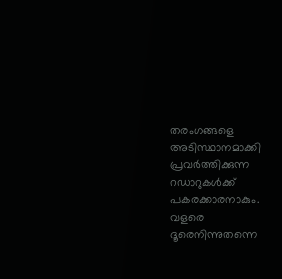തരംഗങ്ങളെ അടിസ്ഥാനമാക്കി പ്രവര്‍ത്തിക്കുന്ന റഡാറുകള്‍ക്ക് പകരക്കാരനാകും. വളരെ ദൂരെനിന്നുതന്നെ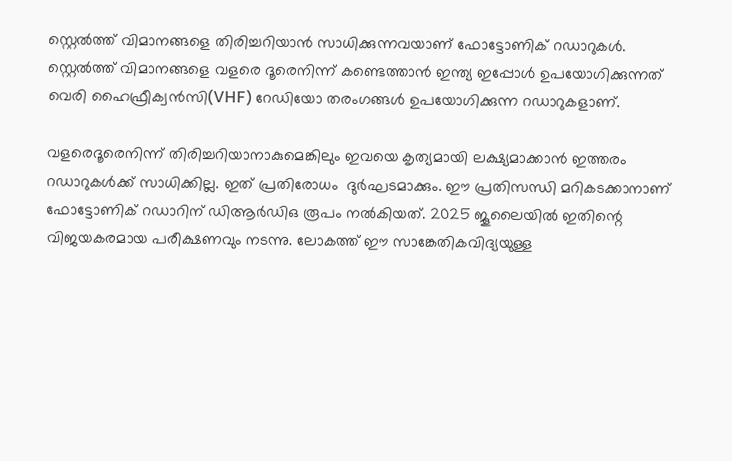സ്റ്റെല്‍ത്ത് വിമാനങ്ങളെ തിരിച്ചറിയാന്‍ സാധിക്കുന്നവയാണ് ഫോട്ടോണിക് റഡാറുകള്‍. സ്റ്റെല്‍ത്ത് വിമാനങ്ങളെ വളരെ ദൂരെനിന്ന് കണ്ടെത്താന്‍ ഇന്ത്യ ഇപ്പോള്‍ ഉപയോഗിക്കുന്നത് വെരി ഹൈഫ്രീക്വന്‍സി(VHF) റേഡിയോ തരംഗങ്ങള്‍ ഉപയോഗിക്കുന്ന റഡാറുകളാണ്.

വളരെദൂരെനിന്ന് തിരിച്ചറിയാനാകുമെങ്കിലും ഇവയെ കൃത്യമായി ലക്ഷ്യമാക്കാന്‍ ഇത്തരം റഡാറുകള്‍ക്ക് സാധിക്കില്ല. ഇത് പ്രതിരോധം  ദുര്‍ഘടമാക്കും. ഈ പ്രതിസന്ധി മറികടക്കാനാണ് ഫോട്ടോണിക് റഡാറിന് ഡിആര്‍ഡിഒ രൂപം നല്‍കിയത്. 2025 ജൂലൈയില്‍ ഇതിന്റെ വിജയകരമായ പരീക്ഷണവും നടന്നു. ലോകത്ത് ഈ സാങ്കേതികവിദ്യയുള്ള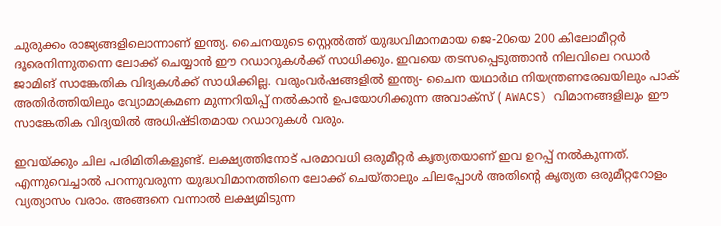ചുരുക്കം രാജ്യങ്ങളിലൊന്നാണ് ഇന്ത്യ. ചൈനയുടെ സ്റ്റെല്‍ത്ത് യുദ്ധവിമാനമായ ജെ-20യെ 200 കിലോമീറ്റര്‍ ദൂരെനിന്നുതന്നെ ലോക്ക് ചെയ്യാന്‍ ഈ റഡാറുകള്‍ക്ക് സാധിക്കും. ഇവയെ തടസപ്പെടുത്താന്‍ നിലവിലെ റഡാര്‍ ജാമിങ് സാങ്കേതിക വിദ്യകള്‍ക്ക് സാധിക്കില്ല. വരുംവര്‍ഷങ്ങളില്‍ ഇന്ത്യ- ചൈന യഥാര്‍ഥ നിയന്ത്രണരേഖയിലും പാക് അതിര്‍ത്തിയിലും വ്യോമാക്രമണ മുന്നറിയിപ്പ് നല്‍കാന്‍ ഉപയോഗിക്കുന്ന അവാക്സ് ( AWACS) വിമാനങ്ങളിലും ഈ സാങ്കേതിക വിദ്യയിൽ അധിഷ്ടിതമായ റഡാറുകള്‍ വരും.

ഇവയ്ക്കും ചില പരിമിതികളുണ്ട്. ലക്ഷ്യത്തിനോട് പരമാവധി ഒരുമീറ്റര്‍ കൃത്യതയാണ് ഇവ ഉറപ്പ് നല്‍കുന്നത്. എന്നുവെച്ചാല്‍ പറന്നുവരുന്ന യുദ്ധവിമാനത്തിനെ ലോക്ക് ചെയ്താലും ചിലപ്പോള്‍ അതിന്റെ കൃത്യത ഒരുമീറ്ററോളം വ്യത്യാസം വരാം. അങ്ങനെ വന്നാല്‍ ലക്ഷ്യമിടുന്ന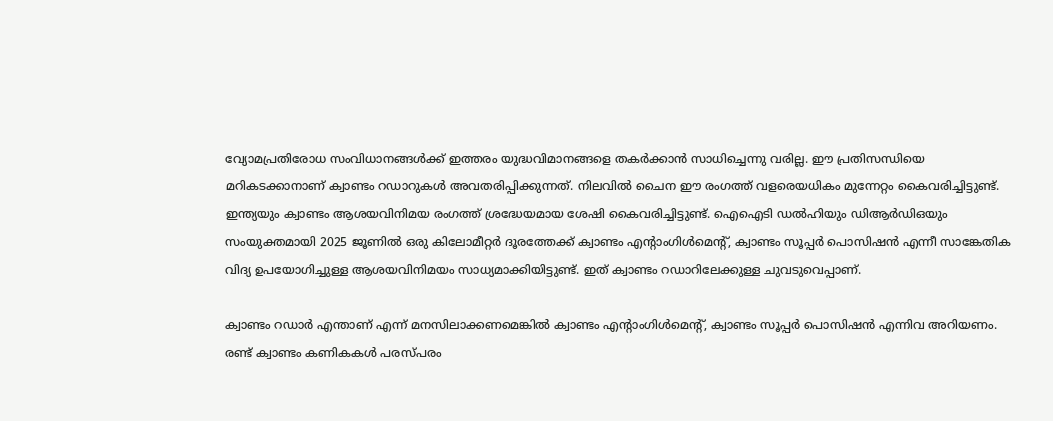വ്യോമപ്രതിരോധ സംവിധാനങ്ങള്‍ക്ക് ഇത്തരം യുദ്ധവിമാനങ്ങളെ തകര്‍ക്കാന്‍ സാധിച്ചെന്നു വരില്ല. ഈ പ്രതിസന്ധിയെ മറികടക്കാനാണ് ക്വാണ്ടം റഡാറുകള്‍ അവതരിപ്പിക്കുന്നത്. നിലവില്‍ ചൈന ഈ രംഗത്ത് വളരെയധികം മുന്നേറ്റം കൈവരിച്ചിട്ടുണ്ട്. ഇന്ത്യയും ക്വാണ്ടം ആശയവിനിമയ രംഗത്ത് ശ്രദ്ധേയമായ ശേഷി കൈവരിച്ചിട്ടുണ്ട്. ഐഐടി ഡല്‍ഹിയും ഡിആര്‍ഡിഒയും സംയുക്തമായി 2025 ജൂണില്‍ ഒരു കിലോമീറ്റര്‍ ദൂരത്തേക്ക്‌ ക്വാണ്ടം എന്റാംഗിള്‍മെന്റ്, ക്വാണ്ടം സൂപ്പര്‍ പൊസിഷന്‍ എന്നീ സാങ്കേതിക വിദ്യ ഉപയോഗിച്ചുള്ള ആശയവിനിമയം സാധ്യമാക്കിയിട്ടുണ്ട്. ഇത് ക്വാണ്ടം റഡാറിലേക്കുള്ള ചുവടുവെപ്പാണ്.

ക്വാണ്ടം റഡാര്‍ എന്താണ് എന്ന് മനസിലാക്കണമെങ്കില്‍ ക്വാണ്ടം എന്റാംഗിള്‍മെന്റ്, ക്വാണ്ടം സൂപ്പര്‍ പൊസിഷന്‍ എന്നിവ അറിയണം. രണ്ട് ക്വാണ്ടം കണികകള്‍ പരസ്പരം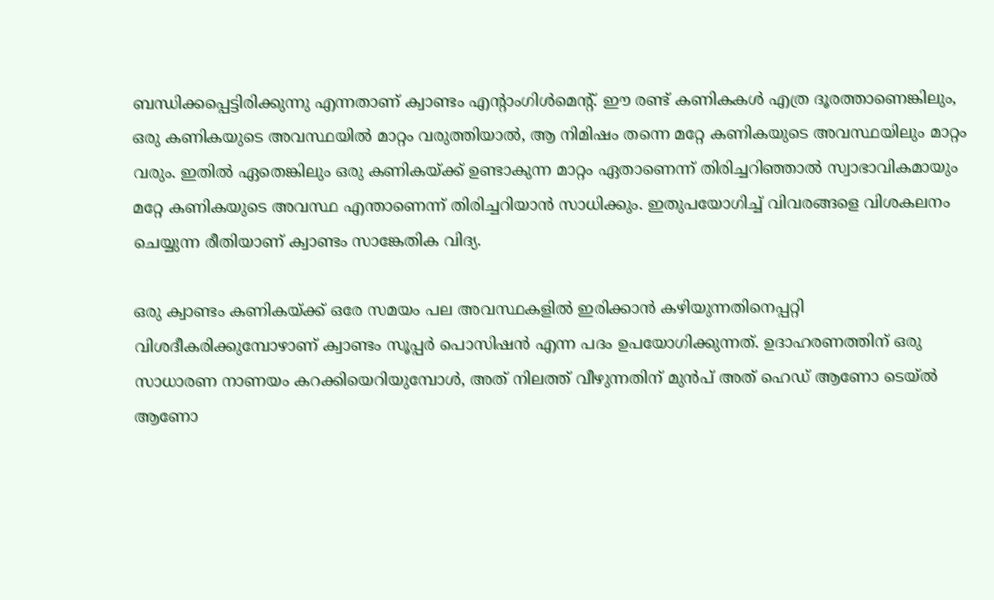ബന്ധിക്കപ്പെട്ടിരിക്കുന്നു എന്നതാണ് ക്വാണ്ടം എന്റാംഗിള്‍മെന്റ്. ഈ രണ്ട് കണികകള്‍ എത്ര ദൂരത്താണെങ്കിലും, ഒരു കണികയുടെ അവസ്ഥയില്‍ മാറ്റം വരുത്തിയാല്‍, ആ നിമിഷം തന്നെ മറ്റേ കണികയുടെ അവസ്ഥയിലും മാറ്റം വരും. ഇതില്‍ ഏതെങ്കിലും ഒരു കണികയ്ക്ക് ഉണ്ടാകുന്ന മാറ്റം ഏതാണെന്ന് തിരിച്ചറിഞ്ഞാല്‍ സ്വാഭാവികമായും മറ്റേ കണികയുടെ അവസ്ഥ എന്താണെന്ന് തിരിച്ചറിയാന്‍ സാധിക്കും. ഇതുപയോഗിച്ച് വിവരങ്ങളെ വിശകലനം ചെയ്യുന്ന രീതിയാണ് ക്വാണ്ടം സാങ്കേതിക വിദ്യ.

ഒരു ക്വാണ്ടം കണികയ്ക്ക് ഒരേ സമയം പല അവസ്ഥകളില്‍ ഇരിക്കാന്‍ കഴിയുന്നതിനെപ്പറ്റി വിശദീകരിക്കുമ്പോഴാണ് ക്വാണ്ടം സൂപ്പര്‍ പൊസിഷന്‍ എന്ന പദം ഉപയോഗിക്കുന്നത്. ഉദാഹരണത്തിന് ഒരു സാധാരണ നാണയം കറക്കിയെറിയുമ്പോള്‍, അത് നിലത്ത് വീഴുന്നതിന് മുന്‍പ് അത് ഹെഡ് ആണോ ടെയ്ല്‍ ആണോ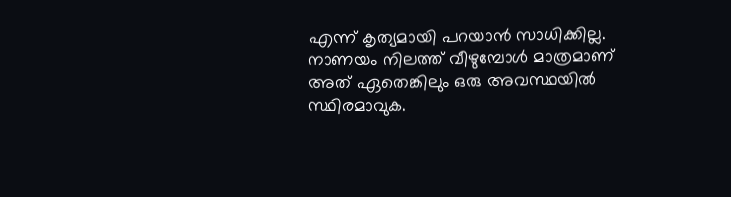എന്ന് കൃത്യമായി പറയാന്‍ സാധിക്കില്ല. നാണയം നിലത്ത് വീഴുമ്പോള്‍ മാത്രമാണ് അത് ഏതെങ്കിലും ഒരു അവസ്ഥയില്‍ സ്ഥിരമാവുക.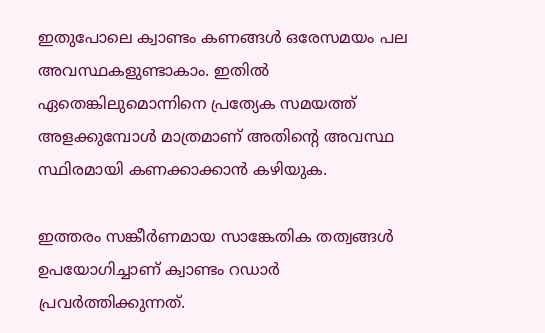ഇതുപോലെ ക്വാണ്ടം കണങ്ങള്‍ ഒരേസമയം പല അവസ്ഥകളുണ്ടാകാം. ഇതില്‍ ഏതെങ്കിലുമൊന്നിനെ പ്രത്യേക സമയത്ത് അളക്കുമ്പോള്‍ മാത്രമാണ് അതിന്റെ അവസ്ഥ സ്ഥിരമായി കണക്കാക്കാന്‍ കഴിയുക.

ഇത്തരം സങ്കീര്‍ണമായ സാങ്കേതിക തത്വങ്ങള്‍ ഉപയോഗിച്ചാണ് ക്വാണ്ടം റഡാര്‍ പ്രവര്‍ത്തിക്കുന്നത്.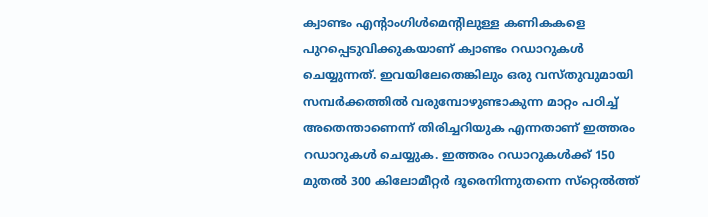ക്വാണ്ടം എന്റാംഗിള്‍മെന്റിലുള്ള കണികകളെ പുറപ്പെടുവിക്കുകയാണ് ക്വാണ്ടം റഡാറുകള്‍ ചെയ്യുന്നത്. ഇവയിലേതെങ്കിലും ഒരു വസ്തുവുമായി സമ്പര്‍ക്കത്തില്‍ വരുമ്പോഴുണ്ടാകുന്ന മാറ്റം പഠിച്ച് അതെന്താണെന്ന് തിരിച്ചറിയുക എന്നതാണ് ഇത്തരം റഡാറുകള്‍ ചെയ്യുക. ഇത്തരം റഡാറുകള്‍ക്ക് 150 മുതല്‍ 300 കിലോമീറ്റര്‍ ദൂരെനിന്നുതന്നെ സ്‌റ്റെല്‍ത്ത്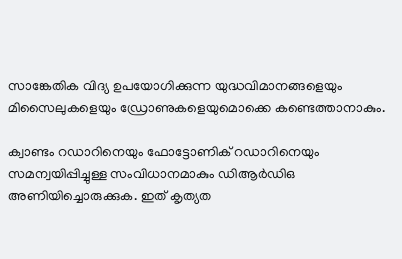സാങ്കേതിക വിദ്യ ഉപയോഗിക്കുന്ന യുദ്ധവിമാനങ്ങളെയും മിസൈലുകളെയും ഡ്രോണുകളെയുമൊക്കെ കണ്ടെത്താനാകും.

ക്വാണ്ടം റഡാറിനെയും ഫോട്ടോണിക് റഡാറിനെയും സമന്വയിപ്പിച്ചുള്ള സംവിധാനമാകും ഡിആര്‍ഡിഒ അണിയിച്ചൊരുക്കുക. ഇത് കൃത്യത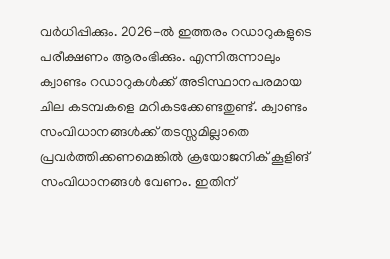വര്‍ധിപ്പിക്കും. 2026-ല്‍ ഇത്തരം റഡാറുകളുടെ പരീക്ഷണം ആരംഭിക്കും. എന്നിരുന്നാലും ക്വാണ്ടം റഡാറുകള്‍ക്ക് അടിസ്ഥാനപരമായ ചില കടമ്പകളെ മറികടക്കേണ്ടതുണ്ട്. ക്വാണ്ടം സംവിധാനങ്ങള്‍ക്ക് തടസ്സമില്ലാതെ പ്രവര്‍ത്തിക്കണമെങ്കില്‍ ക്രയോജനിക് കൂളിങ് സംവിധാനങ്ങള്‍ വേണം. ഇതിന്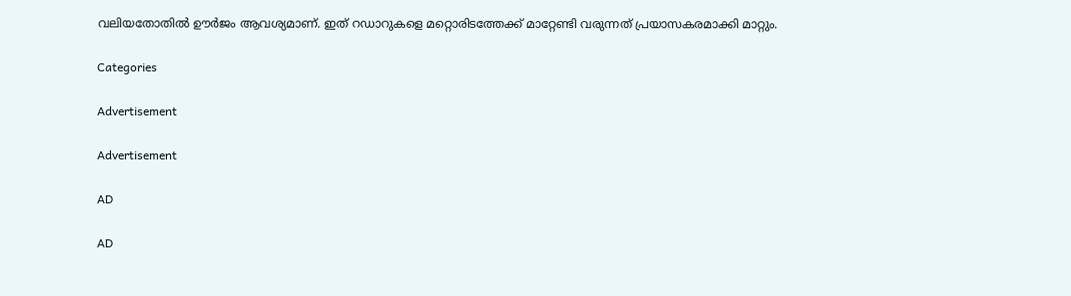വലിയതോതില്‍ ഊര്‍ജം ആവശ്യമാണ്. ഇത് റഡാറുകളെ മറ്റൊരിടത്തേക്ക് മാറ്റേണ്ടി വരുന്നത് പ്രയാസകരമാക്കി മാറ്റും.

Categories

Advertisement

Advertisement

AD

AD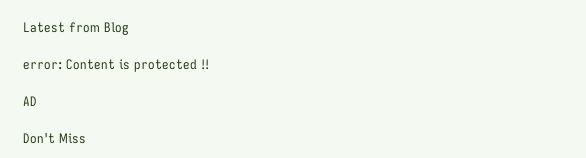Latest from Blog

error: Content is protected !!

AD

Don't Miss